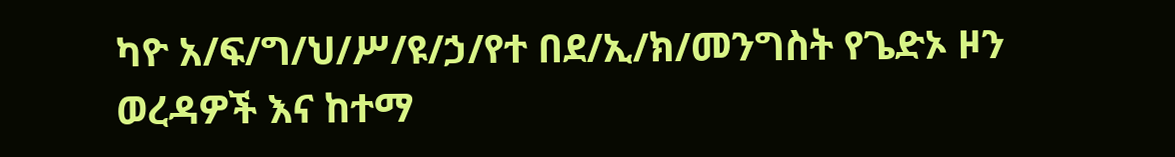ካዮ አ/ፍ/ግ/ህ/ሥ/ዩ/ኃ/የተ በደ/ኢ/ክ/መንግስት የጌድኦ ዞን ወረዳዎች እና ከተማ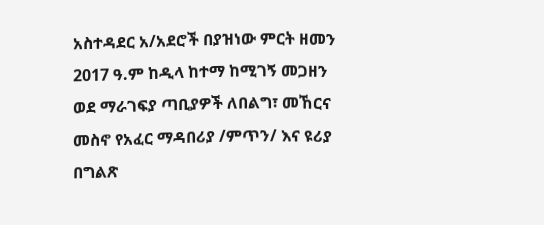አስተዳደር አ/አደሮች በያዝነው ምርት ዘመን 2017 ዓ.ም ከዲላ ከተማ ከሚገኝ መጋዘን ወደ ማራገፍያ ጣቢያዎች ለበልግ፣ መኸርና መስኖ የአፈር ማዳበሪያ /ምጥን/ እና ዩሪያ በግልጽ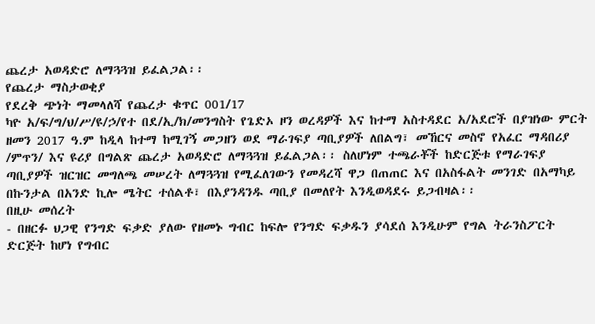ጨረታ አወዳድሮ ለማጓጓዝ ይፈልጋል፡፡
የጨረታ ማስታወቂያ
የደረቅ ጭነት ማመላለሻ የጨረታ ቁጥር 001/17
ካዮ አ/ፍ/ግ/ህ/ሥ/ዩ/ኃ/የተ በደ/ኢ/ክ/መንግስት የጌድኦ ዞን ወረዳዎች እና ከተማ አስተዳደር አ/አደሮች በያዝነው ምርት ዘመን 2017 ዓ.ም ከዲላ ከተማ ከሚገኝ መጋዘን ወደ ማራገፍያ ጣቢያዎች ለበልግ፣ መኸርና መስኖ የአፈር ማዳበሪያ /ምጥን/ እና ዩሪያ በግልጽ ጨረታ አወዳድሮ ለማጓጓዝ ይፈልጋል፡፡ ስለሆነም ተጫራቾች ከድርጅቱ የማራገፍያ ጣቢያዎች ዝርዝር መግለጫ መሠረት ለማጓጓዝ የሚፈለገውን የመዳረሻ ዋጋ በጠጠር እና በአስፋልት መንገድ በአማካይ በኩንታል በአንድ ኪሎ ሜትር ተሰልቶ፣ በእያንዳንዱ ጣቢያ በመለየት እንዲወዳደሩ ይጋብዛል፡፡
በዚሁ መሰረት
- በዘርፉ ህጋዊ የንግድ ፍቃድ ያለው የዘመኑ ግብር ከፍሎ የንግድ ፍቃዱን ያሳደሰ እንዲሁም የግል ትራንስፖርት ድርጅት ከሆነ የግብር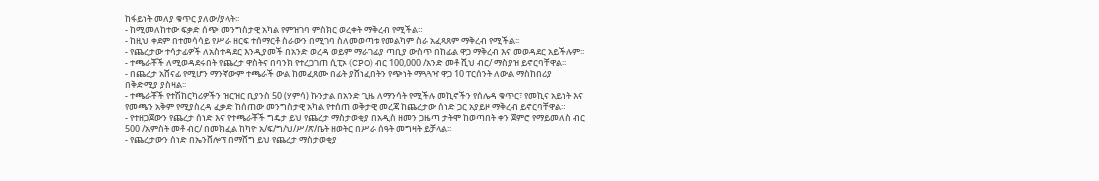ከፋይነት መለያ ቁጥር ያለው/ያላት፡፡
- ከሚመለከተው ፍቃድ ሰጭ መንግስታዊ አካል የምዝገባ ምስክር ወረቀት ማቅረብ የሚችል።
- ከዚህ ቀደም በተመሳሳይ የሥራ ዘርፍ ተሰማርቶ ስራውን በሚገባ ስለመወጣቱ የመልካም ስራ አፈጻጸም ማቅረብ የሚችል፡፡
- የጨረታው ተሳታፊዎች ለአስተዳደር እንዲያመች በአንድ ወረዳ ወይም ማራገፊያ ጣቢያ ውስጥ በከፊል ዋጋ ማቅረብ እና መወዳደር አይችሉም፡፡
- ተጫራቾች ለሚወዳደሩበት የጨረታ ዋስትና በባንክ የተረጋገጠ ሲፒኦ (CPO) ብር 100,000 /አንድ መቶ ሺህ ብር/ ማስያዝ ይኖርባቸዋል፡፡
- በጨረታ አሸናፊ የሚሆን ማንኛውም ተጫራች ውል ከመፈጸሙ በፊት ያሸነፈበትን የጭነት ማጓጓዣ ዋጋ 10 ፐርሰንት ለውል ማስከበሪያ በቅድሚያ ያስዛል፡፡
- ተጫራቾች የተሽከርካሪዎችን ዝርዝር ቢያንስ 50 (ሃምሳ) ኩንታል በአንድ ጊዜ ለማንሳት የሚችሉ መኪኖችን የሰሌዳ ቁጥር፣ የመኪና አይነት እና የመጫን አቅም የሚያስረዳ ፈቃድ ከሰጠው መንግስታዊ አካል የተሰጠ ወቅታዊ መረጃ ከጨረታው ሰነድ ጋር አያይዞ ማቅረብ ይኖርባቸዋል።
- የተዘጋጀውን የጨረታ ሰነድ እና የተጫራቾች ግዴታ ይህ የጨረታ ማስታወቂያ በአዲስ ዘመን ጋዜጣ ታትሞ ከወጣበት ቀን ጀምሮ የማይመለስ ብር 500 /አምስት መቶ ብር/ በመክፈል ከካዮ አ/ፍ/ግ/ህ/ሥ/ጽ/ቤት ዘወትር በሥራ ሰዓት መግዛት ይቻላል፡፡
- የጨረታውን ሰነድ በኤንቨሎፕ በማሸግ ይህ የጨረታ ማስታወቂያ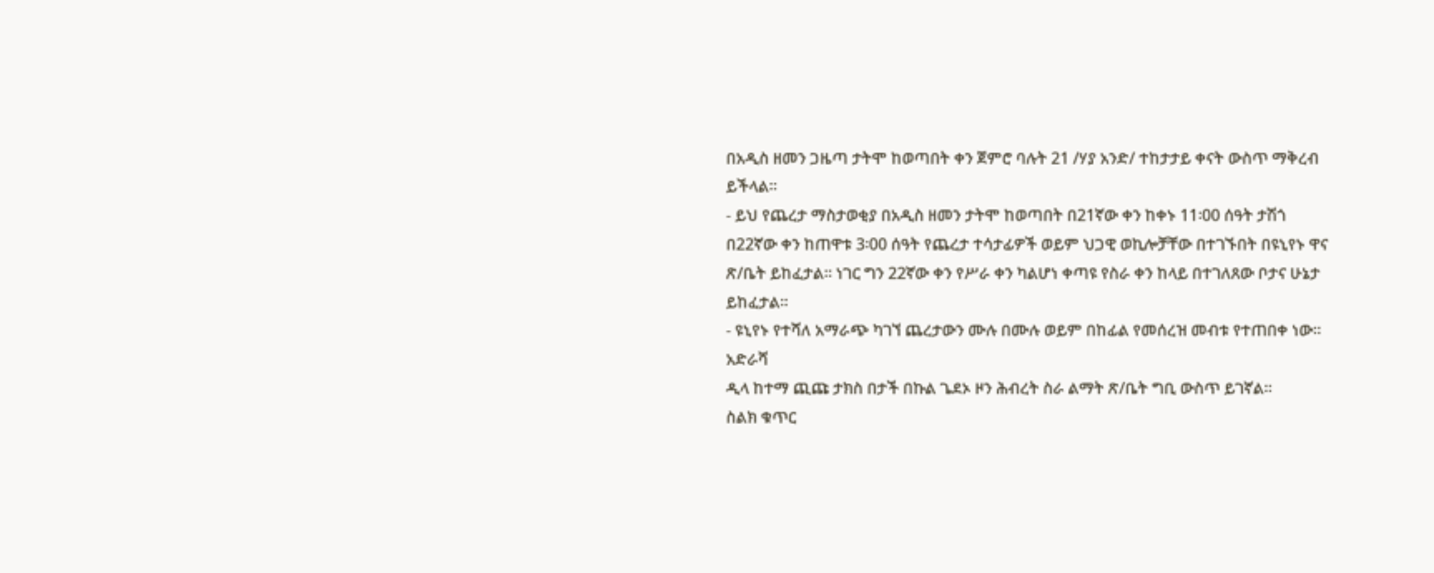በአዲስ ዘመን ጋዜጣ ታትሞ ከወጣበት ቀን ጀምሮ ባሉት 21 /ሃያ አንድ/ ተከታታይ ቀናት ውስጥ ማቅረብ ይችላል፡፡
- ይህ የጨረታ ማስታወቂያ በአዲስ ዘመን ታትሞ ከወጣበት በ21ኛው ቀን ከቀኑ 11፡00 ሰዓት ታሽጎ በ22ኛው ቀን ከጠዋቱ 3፡00 ሰዓት የጨረታ ተሳታፊዎች ወይም ህጋዊ ወኪሎቻቸው በተገኙበት በዩኒየኑ ዋና ጽ/ቤት ይከፈታል፡፡ ነገር ግን 22ኛው ቀን የሥራ ቀን ካልሆነ ቀጣዩ የስራ ቀን ከላይ በተገለጸው ቦታና ሁኔታ ይከፈታል፡፡
- ዩኒየኑ የተሻለ አማራጭ ካገኘ ጨረታውን ሙሉ በሙሉ ወይም በከፊል የመሰረዝ መብቱ የተጠበቀ ነው።
አድራሻ
ዲላ ከተማ ጪጩ ታክስ በታች በኩል ጌደኦ ዞን ሕብረት ስራ ልማት ጽ/ቤት ግቢ ውስጥ ይገኛል፡፡
ስልክ ቁጥር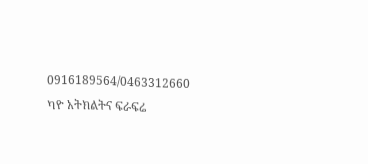0916189564/0463312660
ካዮ አትክልትና ፍራፍሬ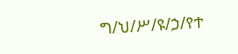ግ/ህ/ሥ/ዩ/ኃ/የተ